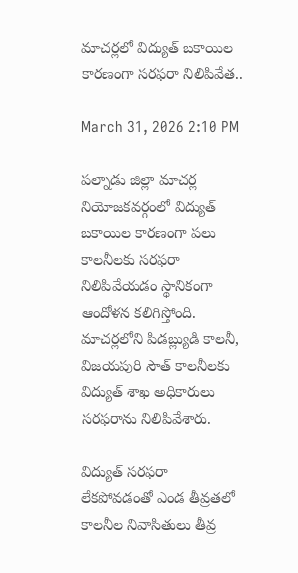మాచర్లలో విద్యుత్ బకాయిల కారణంగా సరఫరా నిలిపివేత..

March 31, 2026 2:10 PM

పల్నాడు జిల్లా మాచర్ల నియోజకవర్గంలో విద్యుత్ బకాయిల కారణంగా పలు కాలనీలకు సరఫరా నిలిపివేయడం స్థానికంగా ఆందోళన కలిగిస్తోంది. మాచర్లలోని పిడబ్ల్యుడి కాలనీ, విజయపురి సౌత్ కాలనీలకు విద్యుత్ శాఖ అధికారులు సరఫరాను నిలిపివేశారు.

విద్యుత్ సరఫరా లేకపోవడంతో ఎండ తీవ్రతలో కాలనీల నివాసితులు తీవ్ర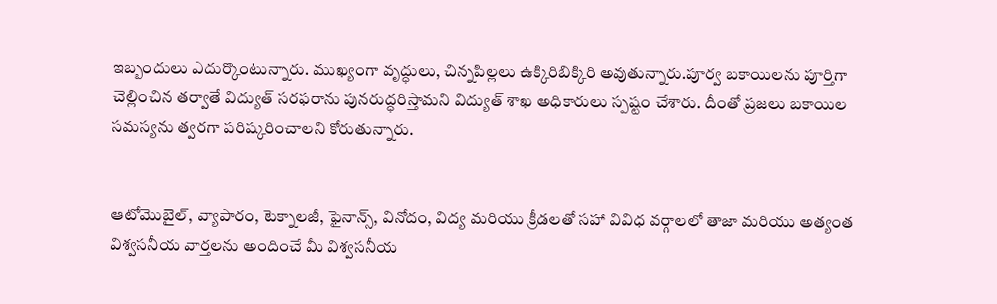ఇబ్బందులు ఎదుర్కొంటున్నారు. ముఖ్యంగా వృద్ధులు, చిన్నపిల్లలు ఉక్కిరిబిక్కిరి అవుతున్నారు.పూర్వ బకాయిలను పూర్తిగా చెల్లించిన తర్వాతే విద్యుత్ సరఫరాను పునరుద్ధరిస్తామని విద్యుత్ శాఖ అధికారులు స్పష్టం చేశారు. దీంతో ప్రజలు బకాయిల సమస్యను త్వరగా పరిష్కరించాలని కోరుతున్నారు.


ఆటోమొబైల్, వ్యాపారం, టెక్నాలజీ, ఫైనాన్స్, వినోదం, విద్య మరియు క్రీడలతో సహా వివిధ వర్గాలలో తాజా మరియు అత్యంత విశ్వసనీయ వార్తలను అందించే మీ విశ్వసనీయ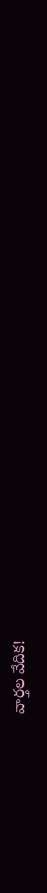వార్తల వేదిక!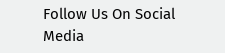Follow Us On Social Media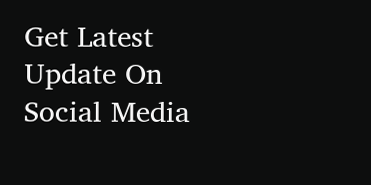Get Latest Update On Social Media